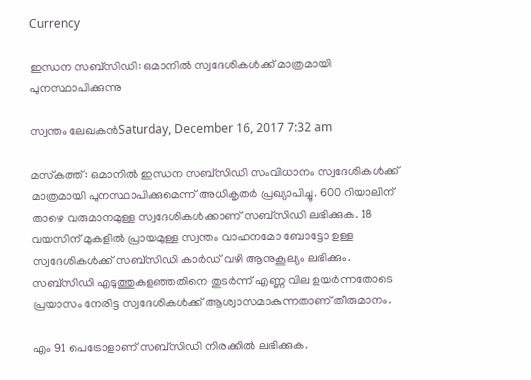Currency

ഇന്ധന സബ്സിഡി: ഒമാനില്‍ സ്വദേശികള്‍ക്ക് മാത്രമായി പുനസ്ഥാപിക്കുന്നു

സ്വന്തം ലേഖകന്‍Saturday, December 16, 2017 7:32 am

മസ്‌കത്ത്: ഒമാനില്‍ ഇന്ധന സബ്സിഡി സംവിധാനം സ്വദേശികള്‍ക്ക് മാത്രമായി പുനസ്ഥാപിക്കുമെന്ന് അധികൃതര്‍ പ്രഖ്യാപിച്ചു. 600 റിയാലിന് താഴെ വരുമാനമുള്ള സ്വദേശികള്‍ക്കാണ് സബ്സിഡി ലഭിക്കുക. 18 വയസിന് മുകളില്‍ പ്രായമുള്ള സ്വന്തം വാഹനമോ ബോട്ടോ ഉള്ള സ്വദേശികള്‍ക്ക് സബ്സിഡി കാര്‍ഡ് വഴി ആനുകൂല്യം ലഭിക്കും. സബ്സിഡി എടുത്തുകളഞ്ഞതിനെ തുടര്‍ന്ന് എണ്ണ വില ഉയര്‍ന്നതോടെ പ്രയാസം നേരിട്ട സ്വദേശികള്‍ക്ക് ആശ്വാസമാകുന്നതാണ് തീരുമാനം.

എം 91 പെട്രോളാണ് സബ്സിഡി നിരക്കില്‍ ലഭിക്കുക.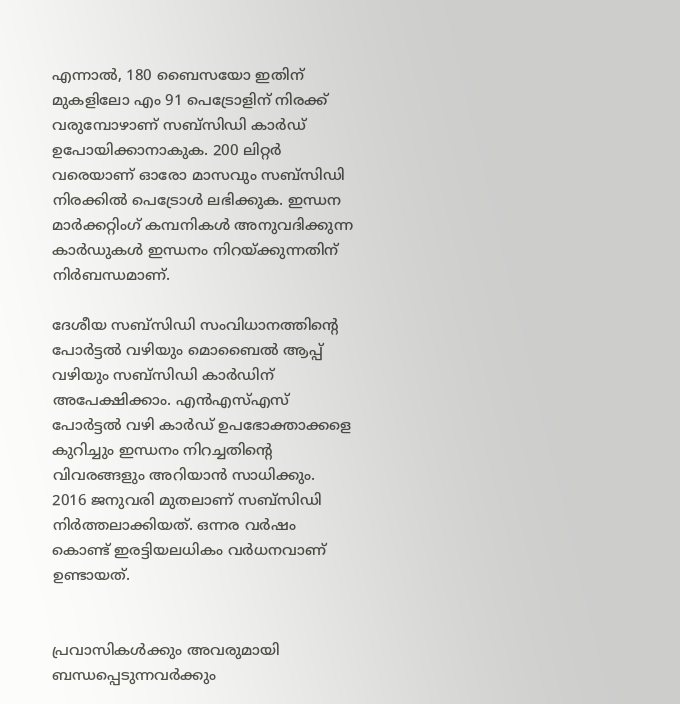എന്നാല്‍, 180 ബൈസയോ ഇതിന് മുകളിലോ എം 91 പെട്രോളിന് നിരക്ക് വരുമ്പോഴാണ് സബ്സിഡി കാര്‍ഡ് ഉപോയിക്കാനാകുക. 200 ലിറ്റര്‍ വരെയാണ് ഓരോ മാസവും സബ്സിഡി നിരക്കില്‍ പെട്രോള്‍ ലഭിക്കുക. ഇന്ധന മാര്‍ക്കറ്റിംഗ് കമ്പനികള്‍ അനുവദിക്കുന്ന കാര്‍ഡുകള്‍ ഇന്ധനം നിറയ്ക്കുന്നതിന് നിര്‍ബന്ധമാണ്.

ദേശീയ സബ്സിഡി സംവിധാനത്തിന്റെ പോര്‍ട്ടല്‍ വഴിയും മൊബൈല്‍ ആപ്പ് വഴിയും സബ്സിഡി കാര്‍ഡിന് അപേക്ഷിക്കാം. എന്‍എസ്എസ് പോര്‍ട്ടല്‍ വഴി കാര്‍ഡ് ഉപഭോക്താക്കളെ കുറിച്ചും ഇന്ധനം നിറച്ചതിന്റെ വിവരങ്ങളും അറിയാന്‍ സാധിക്കും. 2016 ജനുവരി മുതലാണ് സബ്സിഡി നിര്‍ത്തലാക്കിയത്. ഒന്നര വര്‍ഷം കൊണ്ട് ഇരട്ടിയലധികം വര്‍ധനവാണ് ഉണ്ടായത്.


പ്രവാസികൾക്കും അവരുമായി ബന്ധപ്പെടുന്നവർക്കും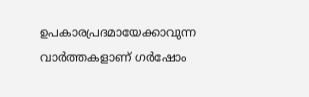ഉപകാരപ്രദമായേക്കാവുന്ന വാർത്തകളാണ് ഗർഷോം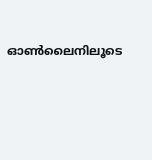ഓൺലൈനിലൂടെ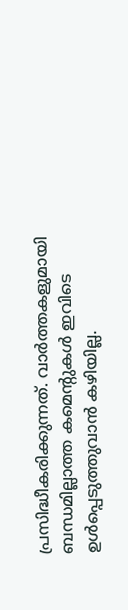പ്രസിദ്ധീകരിക്കുന്നത്. വാർത്തകളുമായി ബന്ധമില്ലാത്ത കമെന്റുകൾ ഇവിടെ ഉൾപ്പെടുത്തുവാൻ കഴിയില്ല.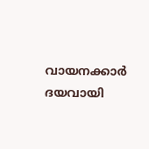വായനക്കാർ ദയവായി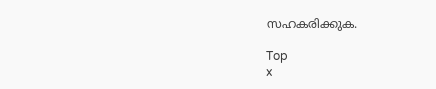സഹകരിക്കുക.

Top
x